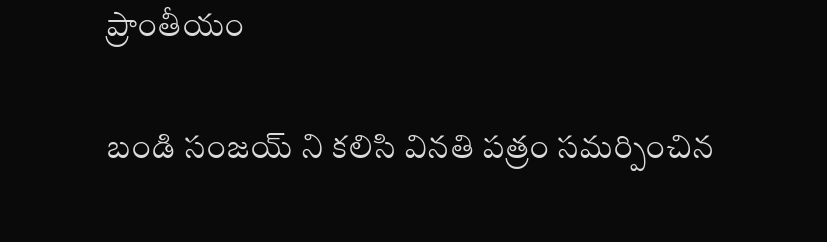ప్రాంతీయం

బండి సంజయ్ ని కలిసి వినతి పత్రం సమర్పించిన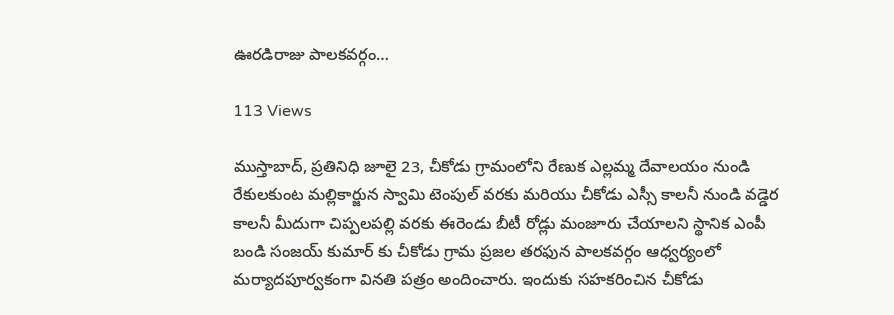ఊరడిరాజు పాలకవర్గం…

113 Views

ముస్తాబాద్, ప్రతినిధి జూలై 23, చీకోడు గ్రామంలోని రేణుక ఎల్లమ్మ దేవాలయం నుండి రేకులకుంట మల్లికార్జున స్వామి టెంపుల్ వరకు మరియు చీకోడు ఎస్సీ కాలనీ నుండి వడ్డెర కాలనీ మీదుగా చిప్పలపల్లి వరకు ఈరెండు బీటీ రోడ్లు మంజూరు చేయాలని స్థానిక ఎంపీ బండి సంజయ్ కుమార్ కు చీకోడు గ్రామ ప్రజల తరఫున పాలకవర్గం ఆధ్వర్యంలో మర్యాదపూర్వకంగా వినతి పత్రం అందించారు. ఇందుకు సహకరించిన చీకోడు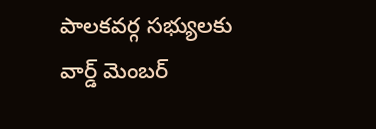పాలకవర్గ సభ్యులకు వార్డ్ మెంబర్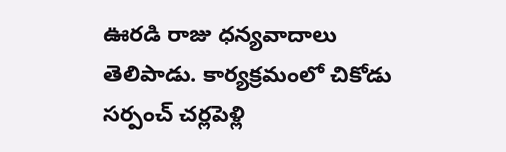ఊరడి రాజు ధన్యవాదాలు తెలిపాడు. కార్యక్రమంలో చికోడు సర్పంచ్ చర్లపెళ్లి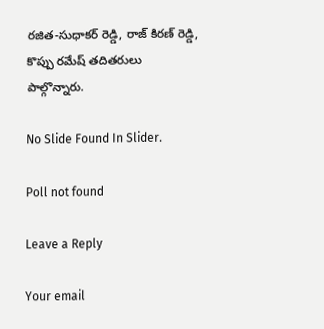రజిత-సుధాకర్ రెడ్డి, రాజ్ కిరణ్ రెడ్డి, కొప్పు రమేష్ తదితరులు పాల్గొన్నారు.

No Slide Found In Slider.

Poll not found

Leave a Reply

Your email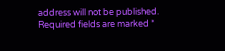address will not be published. Required fields are marked *